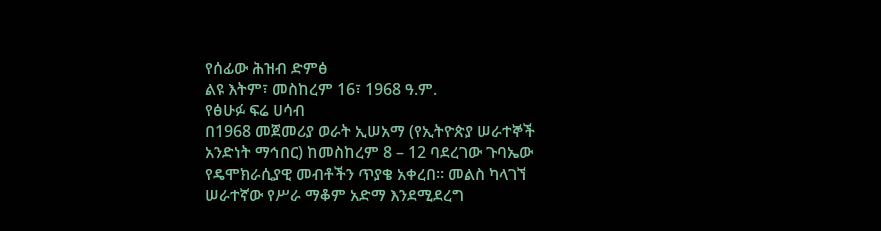የሰፊው ሕዝብ ድምፅ
ልዩ እትም፣ መስከረም 16፣ 1968 ዓ.ም.
የፅሁፉ ፍሬ ሀሳብ
በ1968 መጀመሪያ ወራት ኢሠአማ (የኢትዮጵያ ሠራተኞች አንድነት ማኅበር) ከመስከረም 8 – 12 ባደረገው ጉባኤው የዴሞክራሲያዊ መብቶችን ጥያቄ አቀረበ። መልስ ካላገኘ ሠራተኛው የሥራ ማቆም አድማ እንደሚደረግ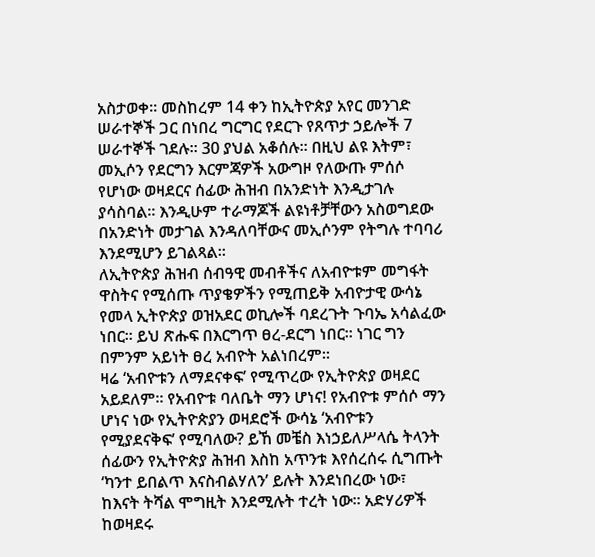አስታወቀ። መስከረም 14 ቀን ከኢትዮጵያ አየር መንገድ ሠራተኞች ጋር በነበረ ግርግር የደርጉ የጸጥታ ኃይሎች 7 ሠራተኞች ገደሉ። 30 ያህል አቆሰሉ። በዚህ ልዩ እትም፣ መኢሶን የደርግን እርምጃዎች አውግዞ የለውጡ ምሰሶ የሆነው ወዛደርና ሰፊው ሕዝብ በአንድነት እንዲታገሉ ያሳስባል። እንዲሁም ተራማጆች ልዩነቶቻቸውን አስወግደው በአንድነት መታገል እንዳለባቸውና መኢሶንም የትግሉ ተባባሪ እንደሚሆን ይገልጻል።
ለኢትዮጵያ ሕዝብ ሰብዓዊ መብቶችና ለአብዮቱም መግፋት ዋስትና የሚሰጡ ጥያቄዎችን የሚጠይቅ አብዮታዊ ውሳኔ የመላ ኢትዮጵያ ወዝአደር ወኪሎች ባደረጉት ጉባኤ አሳልፈው ነበር። ይህ ጽሑፍ በእርግጥ ፀረ-ደርግ ነበር። ነገር ግን በምንም አይነት ፀረ አብዮት አልነበረም።
ዛሬ ‘አብዮቱን ለማደናቀፍ’ የሚጥረው የኢትዮጵያ ወዛደር አይደለም። የአብዮቱ ባለቤት ማን ሆነና! የአብዮቱ ምሰሶ ማን ሆነና ነው የኢትዮጵያን ወዛደሮች ውሳኔ ‘አብዮቱን የሚያደናቅፍ’ የሚባለው? ይኸ መቼስ እነኃይለሥላሴ ትላንት ሰፊውን የኢትዮጵያ ሕዝብ እስከ አጥንቱ እየሰረሰሩ ሲግጡት ‘ካንተ ይበልጥ እናስብልሃለን’ ይሉት እንደነበረው ነው፣ ከእናት ትሻል ሞግዚት እንደሚሉት ተረት ነው። አድሃሪዎች ከወዛደሩ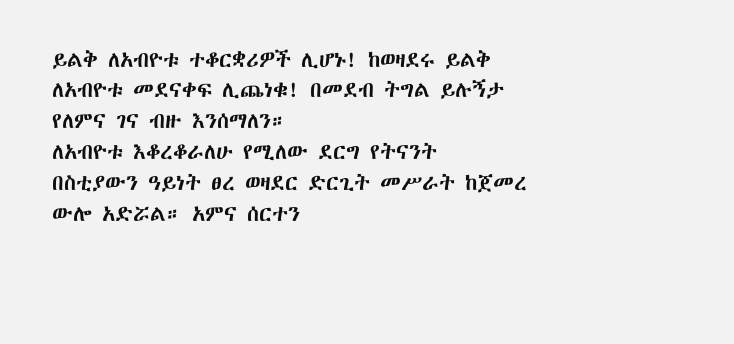ይልቅ ለአብዮቱ ተቆርቋሪዎች ሊሆኑ! ከወዛደሩ ይልቅ ለአብዮቱ መደናቀፍ ሊጨነቁ! በመደብ ትግል ይሉኝታ የለምና ገና ብዙ እንሰማለን።
ለአብዮቱ እቆረቆራለሁ የሚለው ደርግ የትናንት በስቲያውን ዓይነት ፀረ ወዛደር ድርጊት መሥራት ከጀመረ ውሎ አድሯል። አምና ሰርተን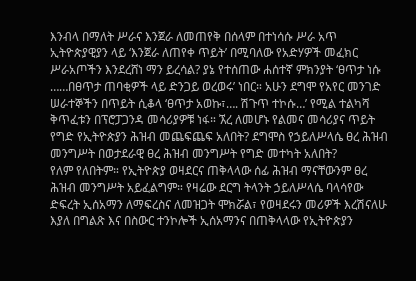እንብላ በማለት ሥራና እንጀራ ለመጠየቅ በሰላም በተነሳሱ ሥራ አጥ ኢትዮጵያዊያን ላይ ‘እንጀራ ለጠየቀ ጥይት’ በሚባለው የአድሃዎች መፈክር ሥራአጦችን እንደረሸነ ማን ይረሳል? ያኔ የተሰጠው ሐሰተኛ ምክንያት ‘ፀጥታ ነሱ ……በፀጥታ ጠባቂዎች ላይ ድንጋይ ወረወሩ’ ነበር። አሁን ደግሞ የአየር መንገድ ሠራተኞችን በጥይት ሲቆላ ‘ፀጥታ አወኩ፣…. ሽጉጥ ተኮሱ…’ የሚል ተልካሻ ቅጥፈቱን በፕሮፓጋንዳ መሳሪያዎቹ ነፋ። ኧረ ለመሆኑ የልመና መሳሪያና ጥይት የግድ የኢትዮጵያን ሕዝብ መጨፍጨፍ አለበት? ደግሞስ የኃይለሥላሴ ፀረ ሕዝብ መንግሥት በወታደራዊ ፀረ ሕዝብ መንግሥት የግድ መተካት አለበት?
የለም የለበትም። የኢትዮጵያ ወዛደርና ጠቅላላው ሰፊ ሕዝብ ማናቸውንም ፀረ ሕዝብ መንግሥት አይፈልግም። የዛሬው ደርግ ትላንት ኃይለሥላሴ ባላሳየው ድፍረት ኢሰአማን ለማፍረስና ለመዝጋት ሞክሯል፣ የወዛደሩን መሪዎች እረሽናለሁ እያለ በግልጽ እና በስውር ተንኮሎች ኢሰአማንና በጠቅላላው የኢትዮጵያን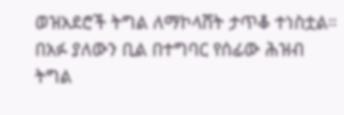ወዝአደሮች ትግል ለማኮላሸት ታጥቆ ተነስቷል። በአፉ ያለውን ቢል በተግባር የሰፊው ሕዝብ ትግል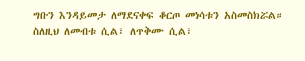ግቡን እንዳይመታ ለማደናቀፍ ቆርጦ መነሳቱን አስመስክሯል። ስለዚህ ለመብቱ ሲል፣ ለጥቅሙ ሲል፣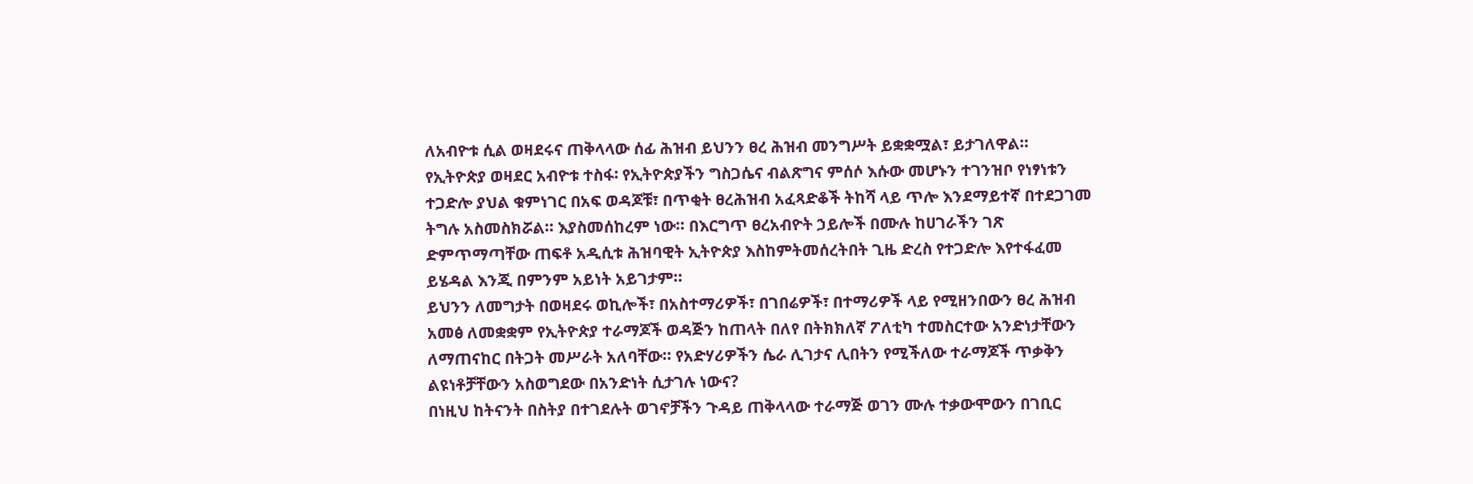ለአብዮቱ ሲል ወዛደሩና ጠቅላላው ሰፊ ሕዝብ ይህንን ፀረ ሕዝብ መንግሥት ይቋቋሟል፣ ይታገለዋል።
የኢትዮጵያ ወዛደር አብዮቱ ተስፋ፡ የኢትዮጵያችን ግስጋሴና ብልጽግና ምሰሶ እሱው መሆኑን ተገንዝቦ የነፃነቱን ተጋድሎ ያህል ቁምነገር በአፍ ወዳጆቹ፣ በጥቂት ፀረሕዝብ አፈጻድቆች ትከሻ ላይ ጥሎ እንደማይተኛ በተደጋገመ ትግሉ አስመስክሯል። እያስመሰከረም ነው። በእርግጥ ፀረአብዮት ኃይሎች በሙሉ ከሀገራችን ገጽ ድምጥማጣቸው ጠፍቶ አዲሲቱ ሕዝባዊት ኢትዮጵያ እስከምትመሰረትበት ጊዜ ድረስ የተጋድሎ እየተፋፈመ ይሄዳል እንጂ በምንም አይነት አይገታም።
ይህንን ለመግታት በወዛደሩ ወኪሎች፣ በአስተማሪዎች፣ በገበሬዎች፣ በተማሪዎች ላይ የሚዘንበውን ፀረ ሕዝብ አመፅ ለመቋቋም የኢትዮጵያ ተራማጆች ወዳጅን ከጠላት በለየ በትክክለኛ ፖለቲካ ተመስርተው አንድነታቸውን ለማጠናከር በትጋት መሥራት አለባቸው። የአድሃሪዎችን ሴራ ሊገታና ሊበትን የሚችለው ተራማጆች ጥቃቅን ልዩነቶቻቸውን አስወግደው በአንድነት ሲታገሉ ነውና?
በነዚህ ከትናንት በስትያ በተገደሉት ወገኖቻችን ጉዳይ ጠቅላላው ተራማጅ ወገን ሙሉ ተቃውሞውን በገቢር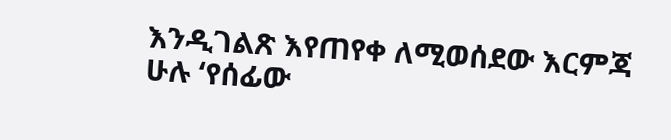እንዲገልጽ እየጠየቀ ለሚወሰደው እርምጃ ሁሉ ‘የሰፊው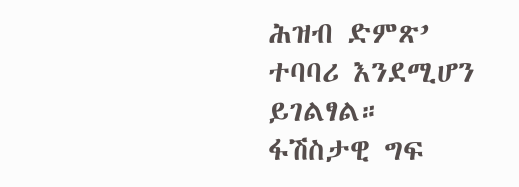ሕዝብ ድምጽ’ ተባባሪ እንደሚሆን ይገልፃል።
ፋሽስታዊ ግፍ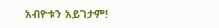አብዮቱን አይገታም!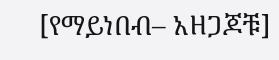[የማይነበብ– አዘጋጆቹ]